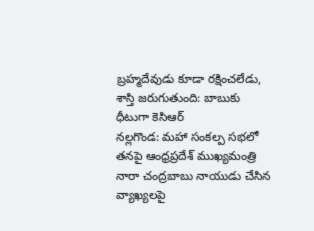బ్రహ్మదేవుడు కూడా రక్షించలేడు, శాస్తి జరుగుతుంది: బాబుకు ధీటుగా కెసిఆర్
నల్లగొండ: మహా సంకల్ప సభలో తనపై ఆంధ్రప్రదేశ్ ముఖ్యమంత్రి నారా చంద్రబాబు నాయుడు చేసిన వ్యాఖ్యలపై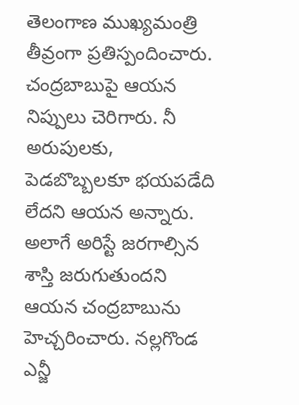తెలంగాణ ముఖ్యమంత్రి తీవ్రంగా ప్రతిస్పందించారు. చంద్రబాబుపై ఆయన నిప్పులు చెరిగారు. నీ అరుపులకు, పెడబొబ్బలకూ భయపడేది లేదని ఆయన అన్నారు. అలాగే అరిస్టే జరగాల్సిన శాస్తి జరుగుతుందని ఆయన చంద్రబాబును హెచ్చరించారు. నల్లగొండ ఎన్జీ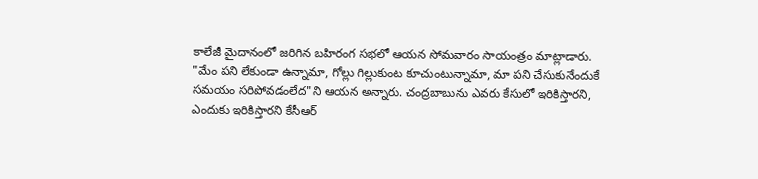కాలేజీ మైదానంలో జరిగిన బహిరంగ సభలో ఆయన సోమవారం సాయంత్రం మాట్లాడారు.
"మేం పని లేకుండా ఉన్నామా, గోల్లు గిల్లుకుంట కూచుంటున్నామా, మా పని చేసుకునేందుకే సమయం సరిపోవడంలేద"ని ఆయన అన్నారు. చంద్రబాబును ఎవరు కేసులో ఇరికిస్తారని, ఎందుకు ఇరికిస్తారని కేసీఆర్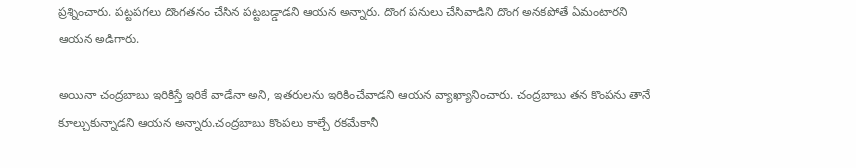ప్రశ్నించారు. పట్టపగలు దొంగతనం చేసిన పట్టబడ్డాడని ఆయన అన్నారు. దొంగ పనులు చేసివాడిని దొంగ అనకపోతే ఏమంటారని ఆయన అడిగారు.

అయినా చంద్రబాబు ఇరికిస్తే ఇరికే వాడేనా అని, ఇతరులను ఇరికించేవాడని ఆయన వ్యాఖ్యానించారు. చంద్రబాబు తన కొంపను తానే కూల్చుకున్నాడని ఆయన అన్నారు.చంద్రబాబు కొంపలు కాల్చే రకమేకానీ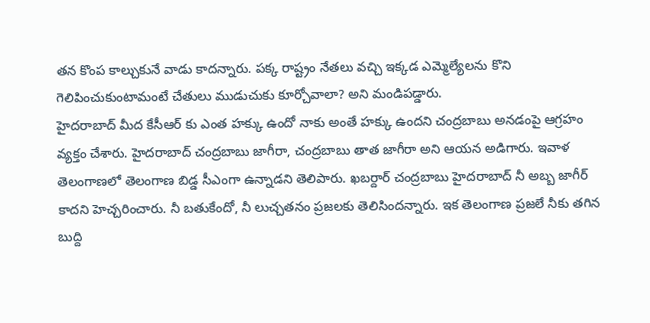తన కొంప కాల్చుకునే వాడు కాదన్నారు. పక్క రాష్ట్రం నేతలు వచ్చి ఇక్కడ ఎమ్మెల్యేలను కొని గెలిపించుకుంటామంటే చేతులు ముడుచుకు కూర్చోవాలా? అని మండిపడ్డారు.
హైదరాబాద్ మీద కేసీఆర్ కు ఎంత హక్కు ఉందో నాకు అంతే హక్కు ఉందని చంద్రబాబు అనడంపై ఆగ్రహం వ్యక్తం చేశారు. హైదరాబాద్ చంద్రబాబు జాగీరా, చంద్రబాబు తాత జాగీరా అని ఆయన అడిగారు. ఇవాళ తెలంగాణలో తెలంగాణ బిడ్డ సీఎంగా ఉన్నాడని తెలిపారు. ఖబర్దార్ చంద్రబాబు హైదరాబాద్ నీ అబ్బ జాగీర్ కాదని హెచ్చరించారు. నీ బతుకేందో, నీ లుచ్చతనం ప్రజలకు తెలిసిందన్నారు. ఇక తెలంగాణ ప్రజలే నీకు తగిన బుద్ది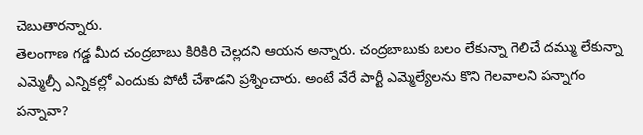చెబుతారన్నారు.
తెలంగాణ గడ్డ మీద చంద్రబాబు కిరికిరి చెల్లదని ఆయన అన్నారు. చంద్రబాబుకు బలం లేకున్నా గెలిచే దమ్ము లేకున్నా ఎమ్మెల్సీ ఎన్నికల్లో ఎందుకు పోటీ చేశాడని ప్రశ్నించారు. అంటే వేరే పార్టీ ఎమ్మెల్యేలను కొని గెలవాలని పన్నాగం పన్నావా?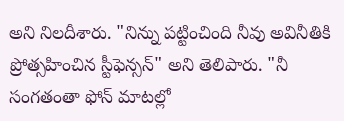అని నిలదీశారు. "నిన్ను పట్టించింది నీవు అవినీతికి ప్రోత్సహించిన స్టీఫెన్సన్" అని తెలిపారు. "నీ సంగతంతా ఫోన్ మాటల్లో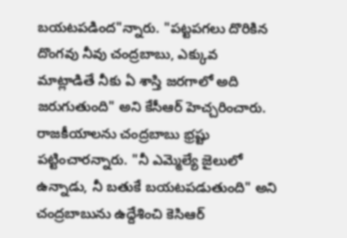బయటపడింద"న్నారు. "పట్టపగలు దొరికిన దొంగవు నీవు చంద్రబాబు, ఎక్కువ మాట్లాడితే నీకు ఏ శాస్తి జరగాలో అది జరుగుతుంది" అని కేసీఆర్ హెచ్చరించారు.
రాజకీయాలను చంద్రబాబు భ్రష్టు పట్టించారన్నారు. "నీ ఎమ్మెల్యే జైలులో ఉన్నాడు, నీ బతుకే బయటపడుతుంది" అని చంద్రబాబును ఉద్దేశించి కెసిఆర్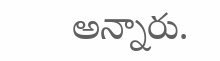అన్నారు.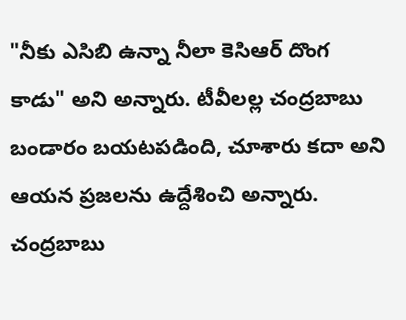"నీకు ఎసిబి ఉన్నా నీలా కెసిఆర్ దొంగ కాడు" అని అన్నారు. టీవీలల్ల చంద్రబాబు బండారం బయటపడింది, చూశారు కదా అని ఆయన ప్రజలను ఉద్దేశించి అన్నారు. చంద్రబాబు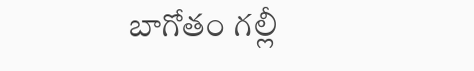బాగోతం గల్లీ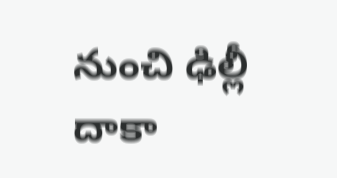నుంచి ఢిల్లీ దాకా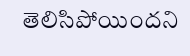తెలిసిపోయిందని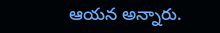ఆయన అన్నారు.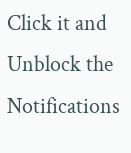Click it and Unblock the Notifications